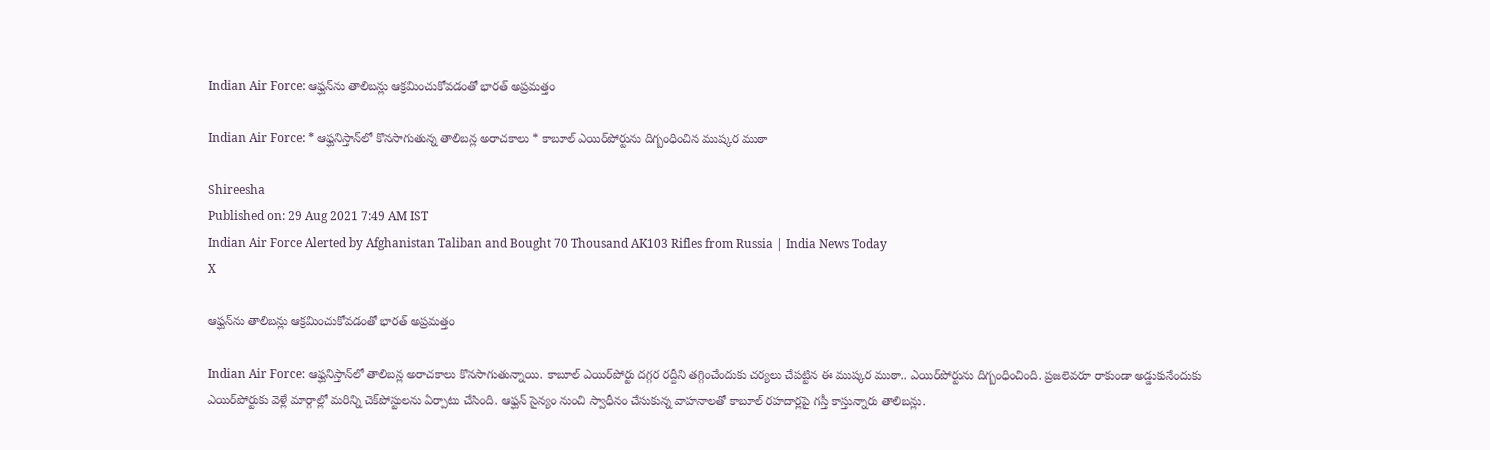Indian Air Force: ఆఫ్ఘన్‌ను తాలిబన్లు ఆక్రమించుకోవడంతో భారత్‌ అప్రమత్తం

Indian Air Force: * ఆఫ్ఘనిస్తాన్‌లో కొనసాగుతున్న తాలిబన్ల అరాచకాలు * కాబూల్‌ ఎయిర్‌పోర్టును దిగ్బంధించిన ముష్కర ముఠా

Shireesha
Published on: 29 Aug 2021 7:49 AM IST
Indian Air Force Alerted by Afghanistan Taliban and Bought 70 Thousand AK103 Rifles from Russia | India News Today
X

ఆఫ్ఘన్‌ను తాలిబన్లు ఆక్రమించుకోవడంతో భారత్‌ అప్రమత్తం

Indian Air Force: ఆఫ్ఘనిస్తాన్‌లో తాలిబన్ల అరాచకాలు కొనసాగుతున్నాయి. కాబూల్‌ ఎయిర్‌పోర్టు దగ్గర రద్దీని తగ్గించేందుకు చర్యలు చేపట్టిన ఈ ముష్కర ముఠా.. ఎయిర్‌పోర్టును దిగ్బంధించింది. ప్రజలెవరూ రాకుండా అడ్డుకునేందుకు ఎయిర్‌పోర్టుకు వెళ్లే మార్గాల్లో మరిన్ని చెక్‌పోస్టులను ఏర్పాటు చేసింది. ఆఫ్ఘన్‌ సైన్యం నుంచి స్వాధీనం చేసుకున్న వాహనాలతో కాబూల్ రహదార్లపై గస్తీ కాస్తున్నారు తాలిబన్లు.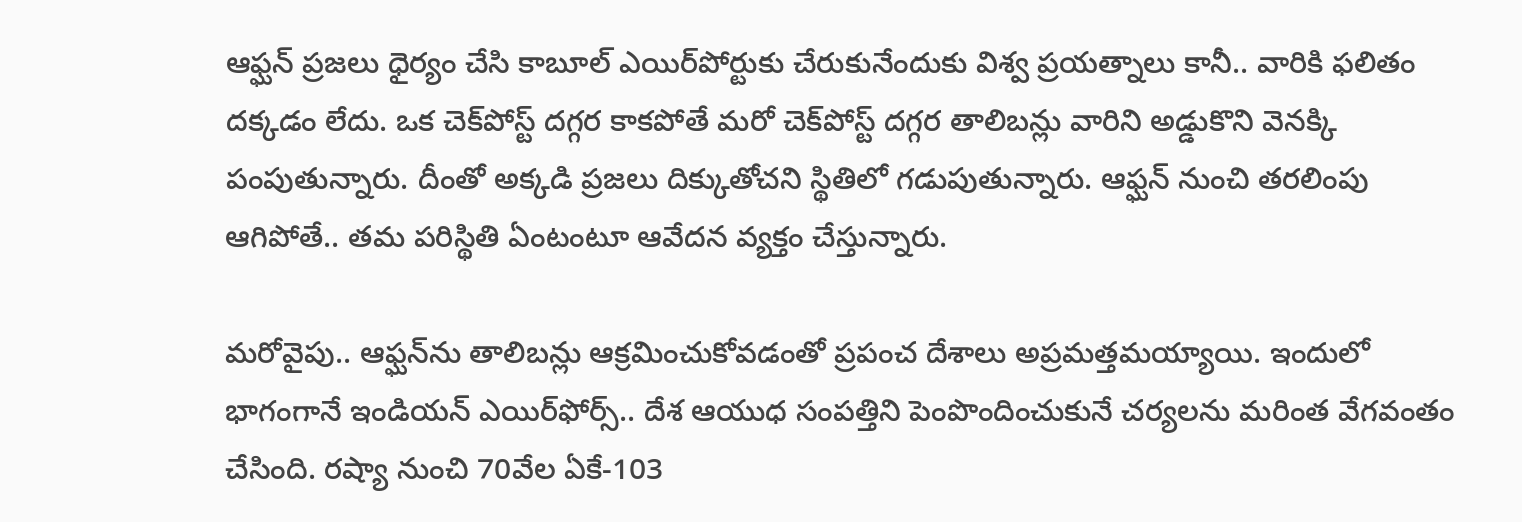ఆఫ్ఘన్ ప్రజలు ధైర్యం చేసి కాబూల్‌ ఎయిర్‌పోర్టుకు చేరుకునేందుకు విశ్వ ప్రయత్నాలు కానీ.. వారికి ఫలితం దక్కడం లేదు. ఒక చెక్‌పోస్ట్‌ దగ్గర కాకపోతే మరో చెక్‌పోస్ట్‌ దగ్గర తాలిబన్లు వారిని అడ్డుకొని వెనక్కి పంపుతున్నారు. దీంతో అక్కడి ప్రజలు దిక్కుతోచని స్థితిలో గడుపుతున్నారు. ఆఫ్ఘన్‌ నుంచి తరలింపు ఆగిపోతే.. తమ పరిస్థితి ఏంటంటూ ఆవేదన వ్యక్తం చేస్తున్నారు.

మరోవైపు.. ఆఫ్ఘన్‌ను తాలిబన్లు ఆక్రమించుకోవడంతో ప్రపంచ దేశాలు అప్రమత్తమయ్యాయి. ఇందులో భాగంగానే ఇండియన్‌ ఎయిర్‌ఫోర్స్.. దేశ ఆయుధ సంపత్తిని పెంపొందించుకునే చర్యలను మరింత వేగవంతం చేసింది. రష్యా నుంచి 70వేల ఏకే-103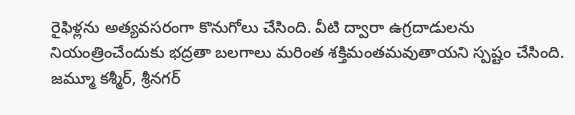రైఫిళ్లను అత్యవసరంగా కొనుగోలు చేసింది. వీటి ద్వారా ఉగ్రదాడులను నియంత్రించేందుకు భద్రతా బలగాలు మరింత శక్తిమంతమవుతాయని స్పష్టం చేసింది. జమ్మూ కశ్మీర్, శ్రీనగర్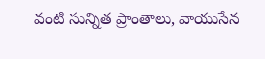వంటి సున్నిత ప్రాంతాలు, వాయుసేన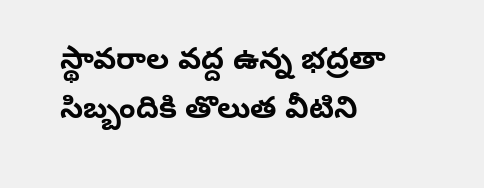స్థావరాల వద్ద ఉన్న భద్రతా సిబ్బందికి తొలుత వీటిని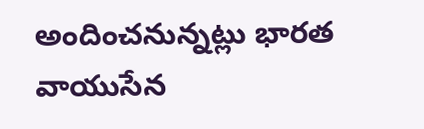అందించనున్నట్లు భారత వాయుసేన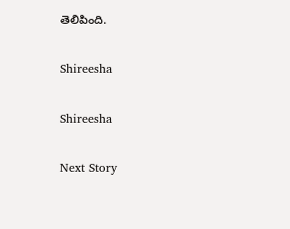తెలిపింది.

Shireesha

Shireesha

Next Story